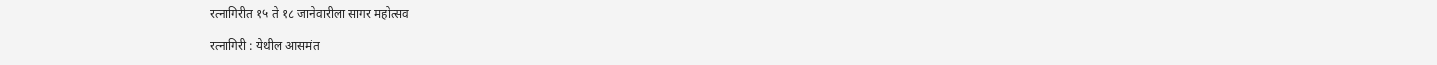रत्नागिरीत १५ ते १८ जानेवारीला सागर महोत्सव

रत्नागिरी : येथील आसमंत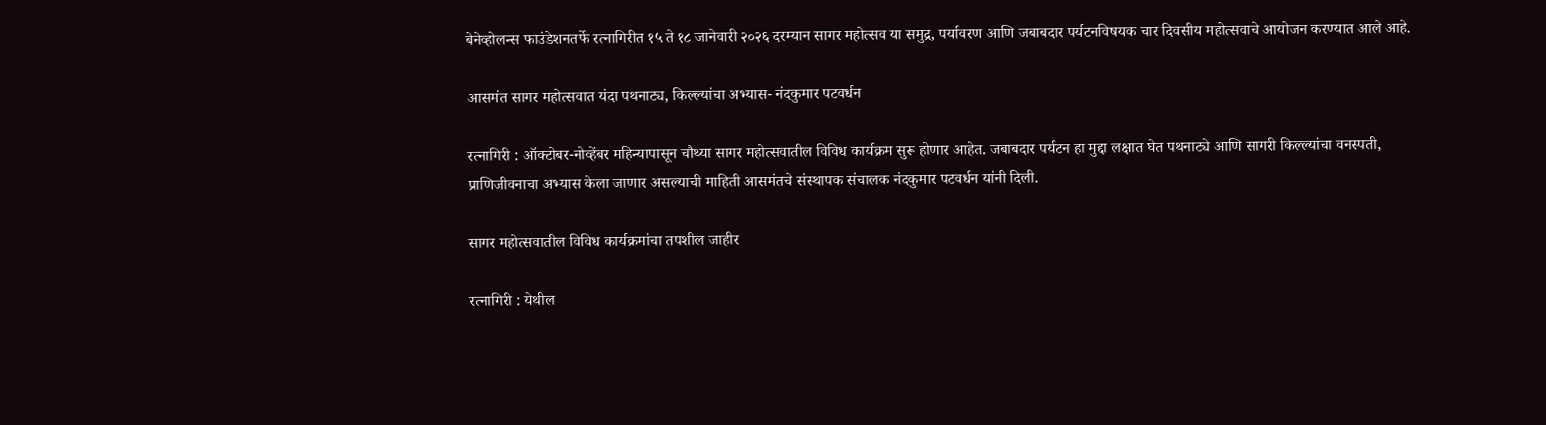बेनेव्होलन्स फाउंडेशनतर्फे रत्नागिरीत १५ ते १८ जानेवारी २०२६ दरम्यान सागर महोत्सव या समुद्र, पर्यावरण आणि जबाबदार पर्यटनविषयक चार दिवसीय महोत्सवाचे आयोजन करण्यात आले आहे.

आसमंत सागर महोत्सवात यंदा पथनाट्य, किल्ल्यांचा अभ्यास- नंदकुमार पटवर्धन

रत्नागिरी : ऑक्टोबर-नोव्हेंबर महिन्यापासून चौथ्या सागर महोत्सवातील विविध कार्यक्रम सुरू होणार आहेत. जबाबदार पर्यटन हा मुद्दा लक्षात घेत पथनाट्ये आणि सागरी किल्ल्यांचा वनस्पती, प्राणिजीवनाचा अभ्यास केला जाणार असल्याची माहिती आसमंतचे संस्थापक संचालक नंदकुमार पटवर्धन यांनी दिली.

सागर महोत्सवातील विविध कार्यक्रमांचा तपशील जाहीर

रत्नागिरी : येथील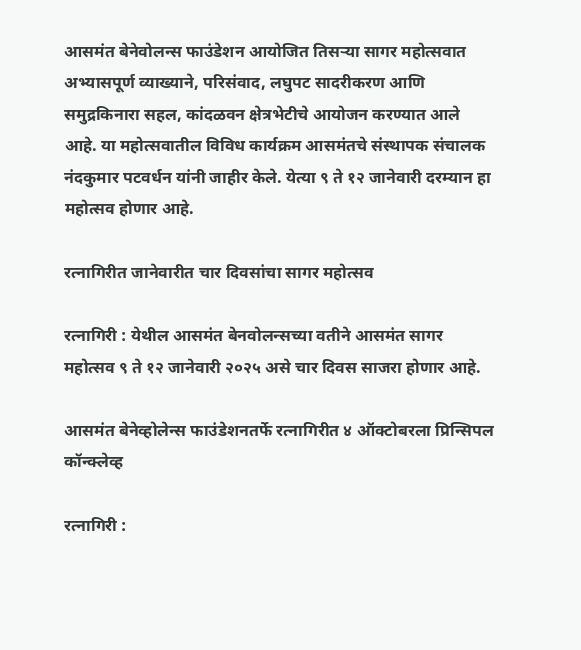आसमंत बेनेवोलन्स फाउंडेशन आयोजित तिसऱ्या सागर महोत्सवात अभ्यासपूर्ण व्याख्याने, परिसंवाद, लघुपट सादरीकरण आणि समुद्रकिनारा सहल, कांदळवन क्षेत्रभेटीचे आयोजन करण्यात आले आहे. या महोत्सवातील विविध कार्यक्रम आसमंतचे संस्थापक संचालक नंदकुमार पटवर्धन यांनी जाहीर केले. येत्या ९ ते १२ जानेवारी दरम्यान हा महोत्सव होणार आहे.

रत्नागिरीत जानेवारीत चार दिवसांचा सागर महोत्सव

रत्नागिरी : येथील आसमंत बेनवोलन्सच्या वतीने आसमंत सागर महोत्सव ९ ते १२ जानेवारी २०२५ असे चार दिवस साजरा होणार आहे.

आसमंत बेनेव्होलेन्स फाउंडेशनतर्फे रत्नागिरीत ४ ऑक्टोबरला प्रिन्सिपल कॉन्क्लेव्ह

रत्नागिरी :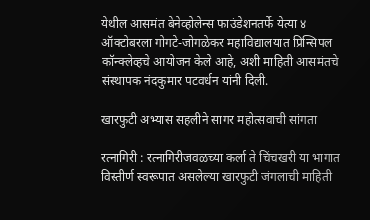येथील आसमंत बेनेव्होलेन्स फाउंडेशनतर्फे येत्या ४ ऑक्टोबरला गोगटे-जोगळेकर महाविद्यालयात प्रिन्सिपल कॉन्क्लेव्हचे आयोजन केले आहे, अशी माहिती आसमंतचे संस्थापक नंदकुमार पटवर्धन यांनी दिली.

खारफुटी अभ्यास सहलीने सागर महोत्सवाची सांगता

रत्नागिरी : रत्नागिरीजवळच्या कर्ला ते चिंचखरी या भागात विस्तीर्ण स्वरूपात असलेल्या खारफुटी जंगलाची माहिती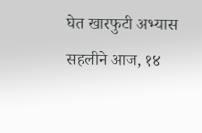घेत खारफुटी अभ्यास सहलीने आज, १४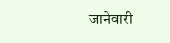जानेवारी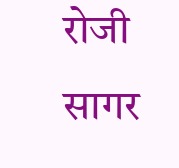रोजी सागर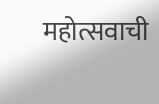महोत्सवाची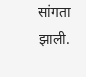सांगता झाली.